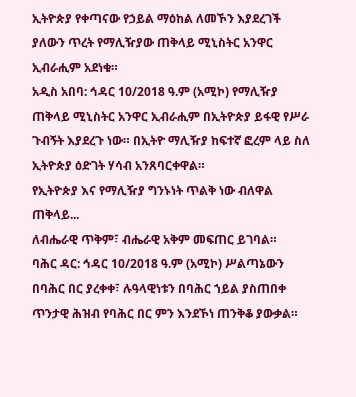ኢትዮጵያ የቀጣናው የኃይል ማዕከል ለመኾን እያደረገች ያለውን ጥረት የማሊዥያው ጠቅላይ ሚኒስትር አንዋር ኢብራሒም አደነቁ።
አዲስ አበባ: ኅዳር 10/2018 ዓ.ም (አሚኮ) የማሊዥያ ጠቅላይ ሚኒስትር አንዋር ኢብራሒም በኢትዮጵያ ይፋዊ የሥራ ጉብኝት እያደረጉ ነው። በኢትዮ ማሊዥያ ከፍተኛ ፎረም ላይ ስለ ኢትዮጵያ ዕድገት ሃሳብ አንጸባርቀዋል።
የኢትዮጵያ እና የማሊዥያ ግንኑነት ጥልቅ ነው ብለዋል ጠቅላይ...
ለብሔራዊ ጥቅም፣ ብሔራዊ አቅም መፍጠር ይገባል።
ባሕር ዳር: ኅዳር 10/2018 ዓ.ም (አሚኮ) ሥልጣኔውን በባሕር በር ያረቀቀ፣ ሉዓላዊነቱን በባሕር ኀይል ያስጠበቀ ጥንታዊ ሕዝብ የባሕር በር ምን እንደኾነ ጠንቅቆ ያውቃል።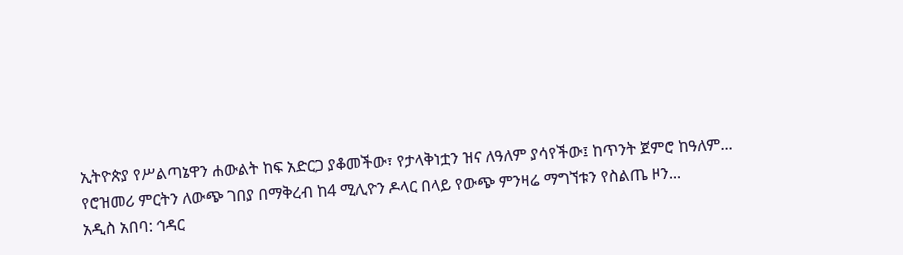ኢትዮጵያ የሥልጣኔዋን ሐውልት ከፍ አድርጋ ያቆመችው፣ የታላቅነቷን ዝና ለዓለም ያሳየችው፤ ከጥንት ጀምሮ ከዓለም...
የሮዝመሪ ምርትን ለውጭ ገበያ በማቅረብ ከ4 ሚሊዮን ዶላር በላይ የውጭ ምንዛሬ ማግኘቱን የስልጤ ዞን...
አዲስ አበባ: ኅዳር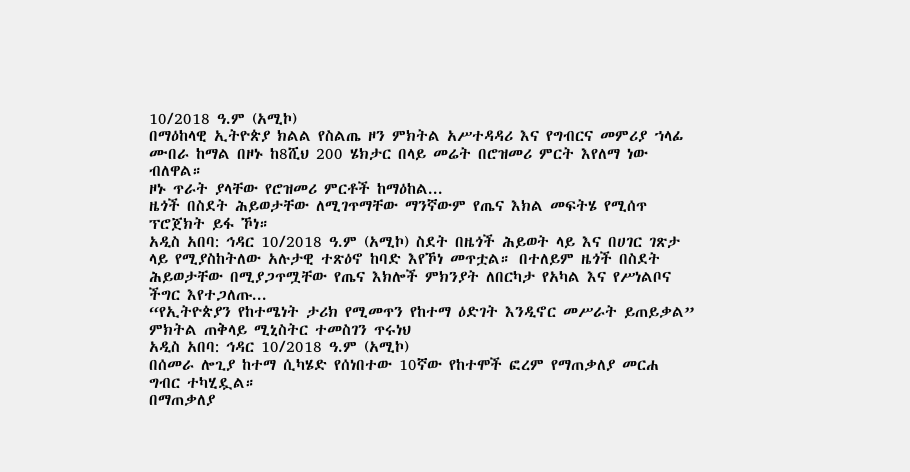10/2018 ዓ.ም (አሚኮ)
በማዕከላዊ ኢትዮጵያ ክልል የስልጤ ዞን ምክትል አሥተዳዳሪ እና የግብርና መምሪያ ኀላፊ ሙበራ ከማል በዞኑ ከ8ሺህ 200 ሄክታር በላይ መሬት በሮዝመሪ ምርት እየለማ ነው ብለዋል።
ዞኑ ጥራት ያላቸው የሮዝመሪ ምርቶች ከማዕከል...
ዜጎች በስደት ሕይወታቸው ለሚገጥማቸው ማንኛውም የጤና እክል መፍትሄ የሚሰጥ ፕሮጀክት ይፋ ኾነ።
አዲስ አበባ: ኅዳር 10/2018 ዓ.ም (አሚኮ) ስደት በዜጎች ሕይወት ላይ እና በሀገር ገጽታ ላይ የሚያስከትለው አሉታዊ ተጽዕኖ ከባድ እየኾነ መጥቷል። በተለይም ዜጎች በስደት ሕይወታቸው በሚያጋጥሟቸው የጤና እክሎች ምክንያት ለበርካታ የአካል እና የሥነልቦና ችግር እየተጋለጡ...
“የኢትዮጵያን የከተሜነት ታሪክ የሚመጥን የከተማ ዕድገት እንዲኖር መሥራት ይጠይቃል” ምክትል ጠቅላይ ሚኒስትር ተመስገን ጥሩነህ
አዲስ አበባ: ኅዳር 10/2018 ዓ.ም (አሚኮ)
በሰመራ ሎጊያ ከተማ ሲካሄድ የሰነበተው 10ኛው የከተሞች ፎረም የማጠቃለያ መርሐ ግብር ተካሂዷል።
በማጠቃለያ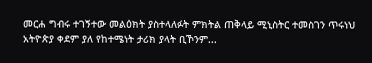መርሐ ግብሩ ተገኝተው መልዕክት ያስተላለፉት ምክትል ጠቅላይ ሚኒስትር ተመስገን ጥሩነህ አትዮጵያ ቀደም ያለ የከተሜነት ታሪክ ያላት ቢኾንም...